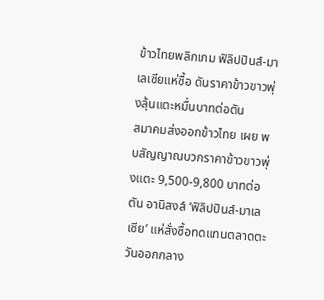ข้าวไทยพลิกเกม ฟิลิปปินส์-มาเลเซียแห่ซื้อ ดันราคาข้าวขาวพุ่งลุ้นแตะหมื่นบาทต่อตัน
สมาคมส่งออกข้าวไทย เผย พบสัญญาณบวกราคาข้าวขาวพุ่งแตะ 9,500-9,800 บาทต่อตัน อานิสงส์ ‘ฟิลิปปินส์-มาเลเซีย’ แห่สั่งซื้อทดแทนตลาดตะวันออกกลาง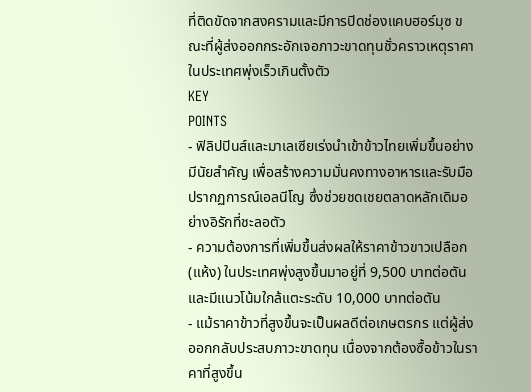ที่ติดขัดจากสงครามและมีการปิดช่องแคบฮอร์มุซ ขณะที่ผู้ส่งออกกระอักเจอภาวะขาดทุนชั่วคราวเหตุราคาในประเทศพุ่งเร็วเกินตั้งตัว
KEY
POINTS
- ฟิลิปปินส์และมาเลเซียเร่งนำเข้าข้าวไทยเพิ่มขึ้นอย่างมีนัยสำคัญ เพื่อสร้างความมั่นคงทางอาหารและรับมือปรากฏการณ์เอลนีโญ ซึ่งช่วยชดเชยตลาดหลักเดิมอย่างอิรักที่ชะลอตัว
- ความต้องการที่เพิ่มขึ้นส่งผลให้ราคาข้าวขาวเปลือก (แห้ง) ในประเทศพุ่งสูงขึ้นมาอยู่ที่ 9,500 บาทต่อตัน และมีแนวโน้มใกล้แตะระดับ 10,000 บาทต่อตัน
- แม้ราคาข้าวที่สูงขึ้นจะเป็นผลดีต่อเกษตรกร แต่ผู้ส่งออกกลับประสบภาวะขาดทุน เนื่องจากต้องซื้อข้าวในราคาที่สูงขึ้น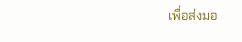เพื่อส่งมอ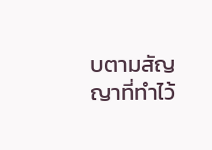บตามสัญญาที่ทำไว้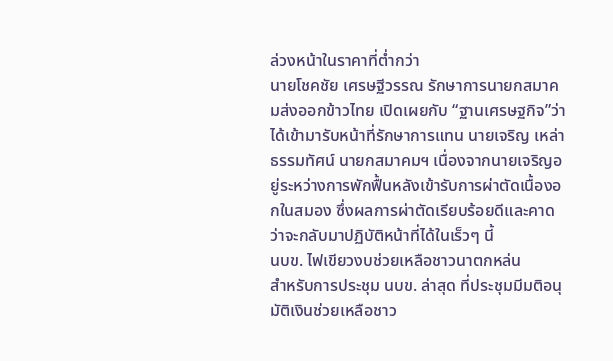ล่วงหน้าในราคาที่ต่ำกว่า
นายโชคชัย เศรษฐีวรรณ รักษาการนายกสมาคมส่งออกข้าวไทย เปิดเผยกับ “ฐานเศรษฐกิจ”ว่า ได้เข้ามารับหน้าที่รักษาการแทน นายเจริญ เหล่าธรรมทัศน์ นายกสมาคมฯ เนื่องจากนายเจริญอยู่ระหว่างการพักฟื้นหลังเข้ารับการผ่าตัดเนื้องอกในสมอง ซึ่งผลการผ่าตัดเรียบร้อยดีและคาดว่าจะกลับมาปฏิบัติหน้าที่ได้ในเร็วๆ นี้
นบข. ไฟเขียวงบช่วยเหลือชาวนาตกหล่น
สำหรับการประชุม นบข. ล่าสุด ที่ประชุมมีมติอนุมัติเงินช่วยเหลือชาว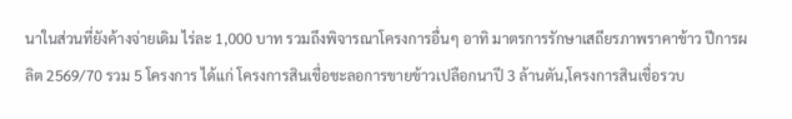นาในส่วนที่ยังค้างจ่ายเดิม ไร่ละ 1,000 บาท รวมถึงพิจารณาโครงการอื่นๆ อาทิ มาตรการรักษาเสถียรภาพราคาข้าว ปีการผลิต 2569/70 รวม 5 โครงการ ได้แก่ โครงการสินเชื่อชะลอการขายข้าวเปลือกนาปี 3 ล้านตัน,โครงการสินเชื่อรวบ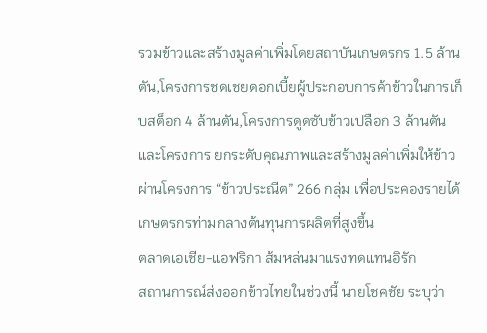รวมข้าวและสร้างมูลค่าเพิ่มโดยสถาบันเกษตรกร 1.5 ล้านตัน,โครงการชดเชยดอกเบี้ยผู้ประกอบการค้าข้าวในการเก็บสต็อก 4 ล้านตัน,โครงการดูดซับข้าวเปลือก 3 ล้านตัน และโครงการ ยกระดับคุณภาพและสร้างมูลค่าเพิ่มให้ข้าวผ่านโครงการ “ข้าวประณีต” 266 กลุ่ม เพื่อประคองรายได้เกษตรกรท่ามกลางต้นทุนการผลิตที่สูงขึ้น
ตลาดเอเชีย-แอฟริกา ส้มหล่นมาแรงทดแทนอิรัก
สถานการณ์ส่งออกข้าวไทยในช่วงนี้ นายโชคชัย ระบุว่า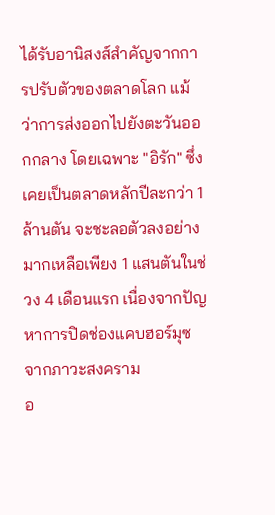ได้รับอานิสงส์สำคัญจากการปรับตัวของตลาดโลก แม้ว่าการส่งออกไปยังตะวันออกกลาง โดยเฉพาะ "อิรัก" ซึ่งเคยเป็นตลาดหลักปีละกว่า 1 ล้านตัน จะชะลอตัวลงอย่างมากเหลือเพียง 1 แสนตันในช่วง 4 เดือนแรก เนื่องจากปัญหาการปิดช่องแคบฮอร์มุซ จากภาวะสงคราม
อ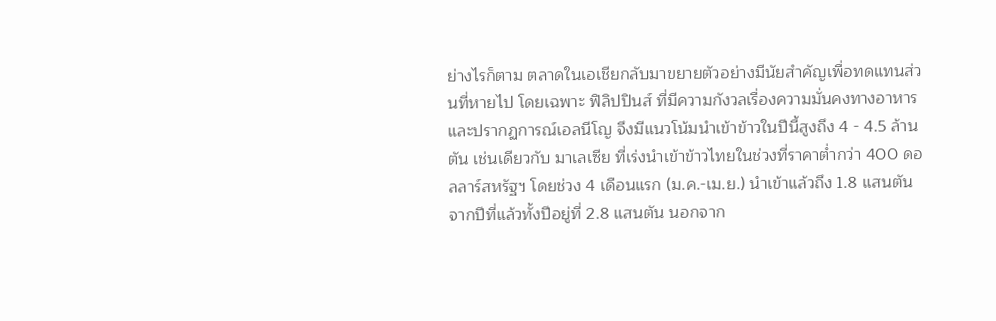ย่างไรก็ตาม ตลาดในเอเชียกลับมาขยายตัวอย่างมีนัยสำคัญเพื่อทดแทนส่วนที่หายไป โดยเฉพาะ ฟิลิปปินส์ ที่มีความกังวลเรื่องความมั่นคงทางอาหารและปรากฏการณ์เอลนีโญ จึงมีแนวโน้มนำเข้าข้าวในปีนี้สูงถึง 4 - 4.5 ล้านตัน เช่นเดียวกับ มาเลเซีย ที่เร่งนำเข้าข้าวไทยในช่วงที่ราคาต่ำกว่า 400 ดอลลาร์สหรัฐฯ โดยช่วง 4 เดือนแรก (ม.ค.-เม.ย.) นำเข้าแล้วถึง 1.8 แสนตัน จากปีที่แล้วทั้งปีอยู่ที่ 2.8 แสนตัน นอกจาก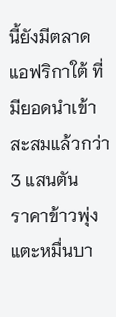นี้ยังมีตลาด แอฟริกาใต้ ที่มียอดนำเข้าสะสมแล้วกว่า 3 แสนตัน
ราคาข้าวพุ่งแตะหมื่นบา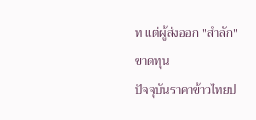ท แต่ผู้ส่งออก "สำลัก" ขาดทุน
ปัจจุบันราคาข้าวไทยป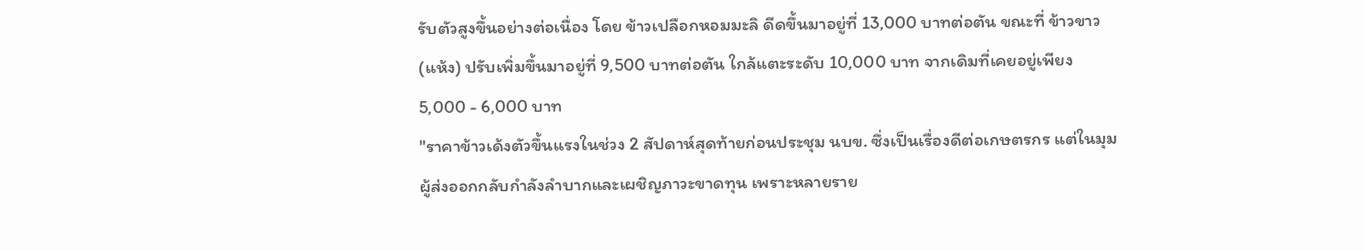รับตัวสูงขึ้นอย่างต่อเนื่อง โดย ข้าวเปลือกหอมมะลิ ดีดขึ้นมาอยู่ที่ 13,000 บาทต่อตัน ขณะที่ ข้าวขาว (แห้ง) ปรับเพิ่มขึ้นมาอยู่ที่ 9,500 บาทต่อตัน ใกล้แตะระดับ 10,000 บาท จากเดิมที่เคยอยู่เพียง 5,000 - 6,000 บาท
"ราคาข้าวเด้งตัวขึ้นแรงในช่วง 2 สัปดาห์สุดท้ายก่อนประชุม นบข. ซึ่งเป็นเรื่องดีต่อเกษตรกร แต่ในมุมผู้ส่งออกกลับกำลังลำบากและเผชิญภาวะขาดทุน เพราะหลายราย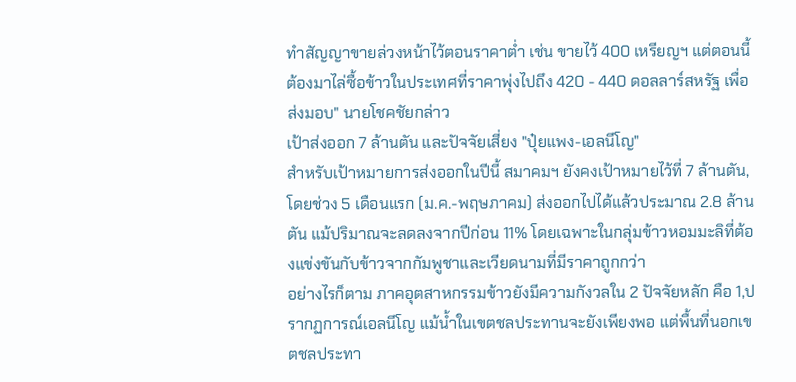ทำสัญญาขายล่วงหน้าไว้ตอนราคาต่ำ เช่น ขายไว้ 400 เหรียญฯ แต่ตอนนี้ต้องมาไล่ซื้อข้าวในประเทศที่ราคาพุ่งไปถึง 420 - 440 ดอลลาร์สหรัฐ เพื่อส่งมอบ" นายโชคชัยกล่าว
เป้าส่งออก 7 ล้านตัน และปัจจัยเสี่ยง "ปุ๋ยแพง-เอลนีโญ"
สำหรับเป้าหมายการส่งออกในปีนี้ สมาคมฯ ยังคงเป้าหมายไว้ที่ 7 ล้านตัน, โดยช่วง 5 เดือนแรก (ม.ค.-พฤษภาคม) ส่งออกไปได้แล้วประมาณ 2.8 ล้านตัน แม้ปริมาณจะลดลงจากปีก่อน 11% โดยเฉพาะในกลุ่มข้าวหอมมะลิที่ต้องแข่งขันกับข้าวจากกัมพูชาและเวียดนามที่มีราคาถูกกว่า
อย่างไรก็ตาม ภาคอุตสาหกรรมข้าวยังมีความกังวลใน 2 ปัจจัยหลัก คือ 1,ปรากฏการณ์เอลนีโญ แม้น้ำในเขตชลประทานจะยังเพียงพอ แต่พื้นที่นอกเขตชลประทา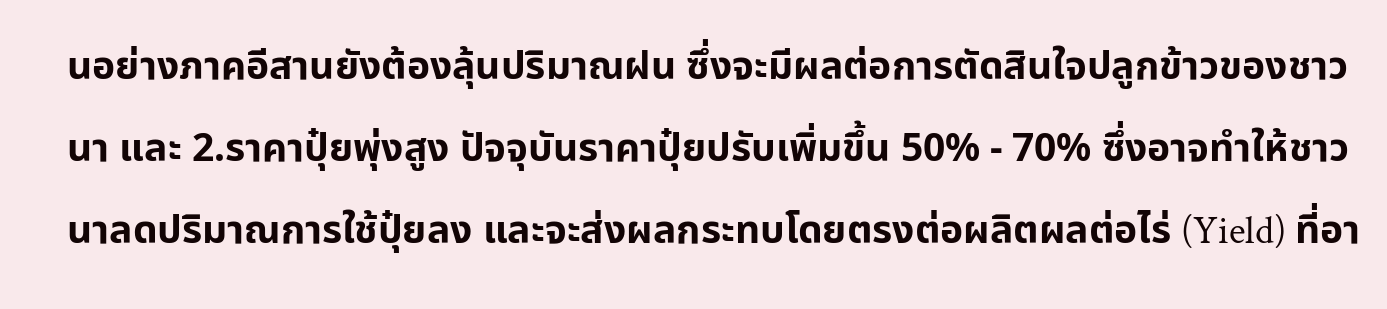นอย่างภาคอีสานยังต้องลุ้นปริมาณฝน ซึ่งจะมีผลต่อการตัดสินใจปลูกข้าวของชาวนา และ 2.ราคาปุ๋ยพุ่งสูง ปัจจุบันราคาปุ๋ยปรับเพิ่มขึ้น 50% - 70% ซึ่งอาจทำให้ชาวนาลดปริมาณการใช้ปุ๋ยลง และจะส่งผลกระทบโดยตรงต่อผลิตผลต่อไร่ (Yield) ที่อา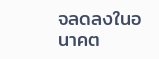จลดลงในอนาคต